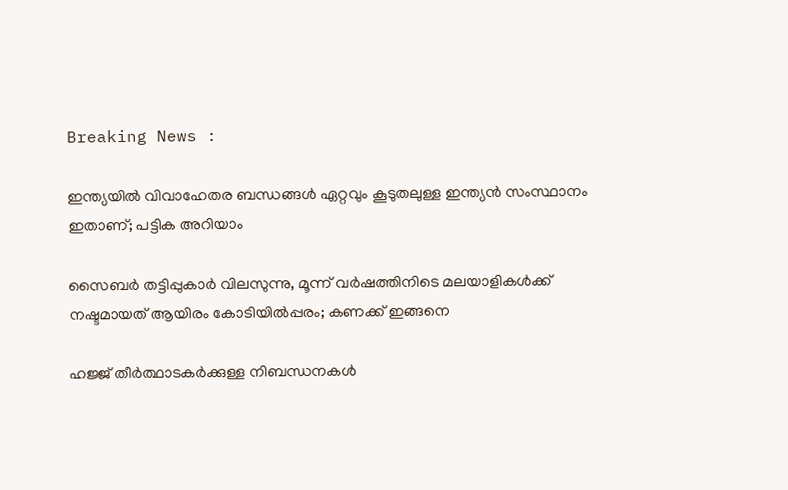Breaking News :

ഇന്ത്യയില്‍ വിവാഹേതര ബന്ധങ്ങള്‍ ഏറ്റവും കൂടുതലുള്ള ഇന്ത്യന്‍ സംസ്ഥാനം ഇതാണ്; പട്ടിക അറിയാം

സൈബര്‍ തട്ടിപ്പുകാര്‍ വിലസുന്നു, മൂന്ന് വര്‍ഷത്തിനിടെ മലയാളികള്‍ക്ക് നഷ്ടമായത് ആയിരം കോടിയില്‍പ്പരം; കണക്ക് ഇങ്ങനെ

ഹജ്ജ് തീർത്ഥാടകർക്കുള്ള നിബന്ധനകൾ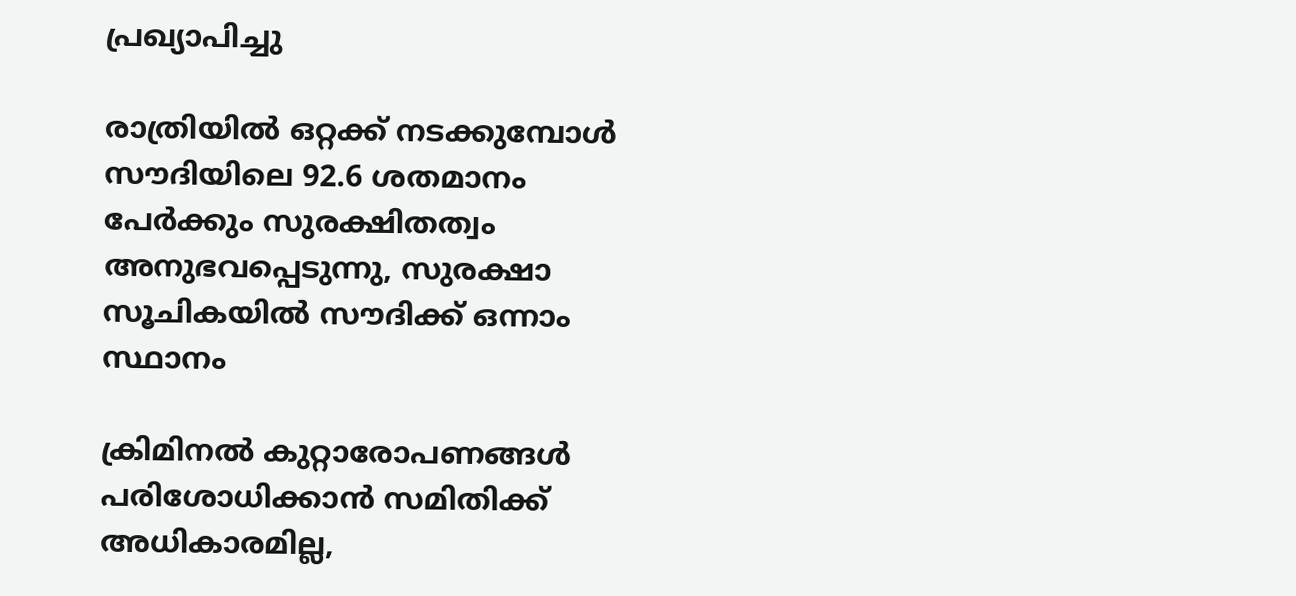പ്രഖ്യാപിച്ചു

രാത്രിയിൽ ഒറ്റക്ക് നടക്കുമ്പോൾ സൗദിയിലെ 92.6 ശതമാനം പേർക്കും സുരക്ഷിതത്വം അനുഭവപ്പെടുന്നു, സുരക്ഷാ സൂചികയിൽ സൗദിക്ക് ഒന്നാം സ്ഥാനം

ക്രിമിനല്‍ കുറ്റാരോപണങ്ങള്‍ പരിശോധിക്കാന്‍ സമിതിക്ക്‌ അധികാരമില്ല,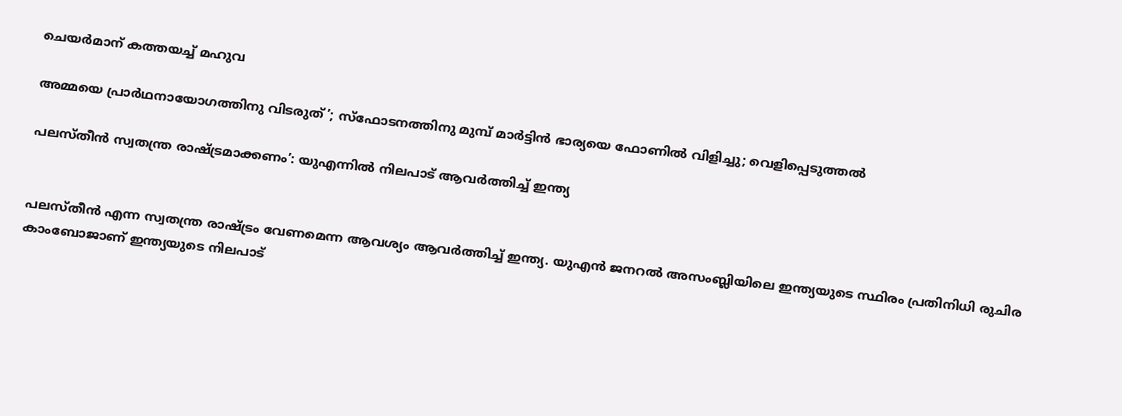ചെയര്‍മാന്‌ കത്തയച്ച് മഹുവ

അമ്മയെ പ്രാര്‍ഥനായോഗത്തിനു വിടരുത്’; സ്‌ഫോടനത്തിനു മുമ്പ് മാര്‍ട്ടിന്‍ ഭാര്യയെ ഫോണില്‍ വിളിച്ചു; വെളിപ്പെടുത്തല്‍

പലസ്തീന്‍ സ്വതന്ത്ര രാഷ്ട്രമാക്കണം’: യുഎന്നില്‍ നിലപാട് ആവര്‍ത്തിച്ച് ഇന്ത്യ


പലസ്തീന്‍ എന്ന സ്വതന്ത്ര രാഷ്ട്രം വേണമെന്ന ആവശ്യം ആവര്‍ത്തിച്ച് ഇന്ത്യ. യുഎന്‍ ജനറല്‍ അസംബ്ലിയിലെ ഇന്ത്യയുടെ സ്ഥിരം പ്രതിനിധി രുചിര കാംബോജാണ് ഇന്ത്യയുടെ നിലപാട്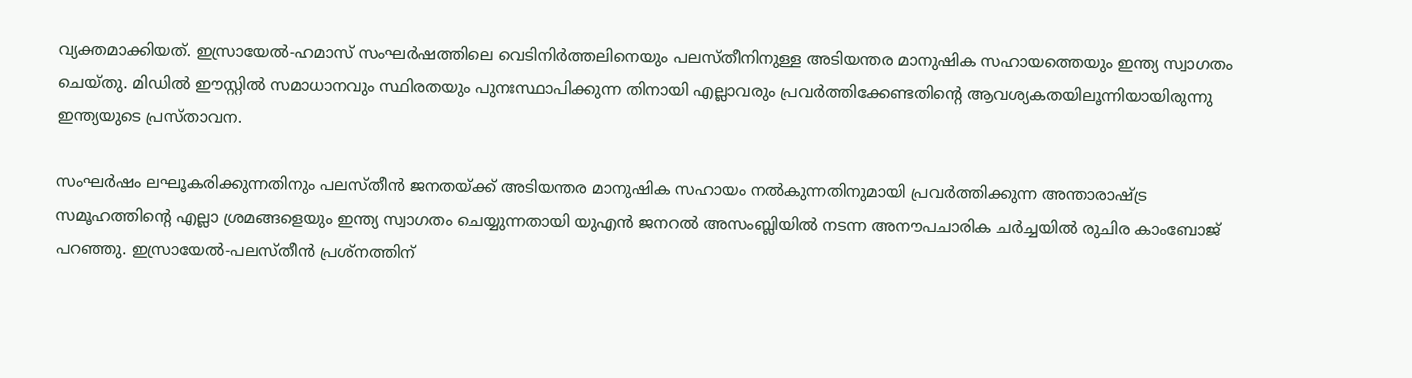വ്യക്തമാക്കിയത്. ഇസ്രായേല്‍-ഹമാസ് സംഘര്‍ഷത്തിലെ വെടിനിര്‍ത്തലിനെയും പലസ്തീനിനുള്ള അടിയന്തര മാനുഷിക സഹായത്തെയും ഇന്ത്യ സ്വാഗതം ചെയ്തു. മിഡില്‍ ഈസ്റ്റില്‍ സമാധാനവും സ്ഥിരതയും പുനഃസ്ഥാപിക്കുന്ന തിനായി എല്ലാവരും പ്രവര്‍ത്തിക്കേണ്ടതിന്റെ ആവശ്യകതയിലൂന്നിയായിരുന്നു ഇന്ത്യയുടെ പ്രസ്താവന.

സംഘര്‍ഷം ലഘൂകരിക്കുന്നതിനും പലസ്തീന്‍ ജനതയ്ക്ക് അടിയന്തര മാനുഷിക സഹായം നല്‍കുന്നതിനുമായി പ്രവര്‍ത്തിക്കുന്ന അന്താരാഷ്ട്ര സമൂഹത്തിന്റെ എല്ലാ ശ്രമങ്ങളെയും ഇന്ത്യ സ്വാഗതം ചെയ്യുന്നതായി യുഎന്‍ ജനറല്‍ അസംബ്ലിയില്‍ നടന്ന അനൗപചാരിക ചര്‍ച്ചയില്‍ രുചിര കാംബോജ് പറഞ്ഞു. ഇസ്രായേല്‍-പലസ്തീന്‍ പ്രശ്നത്തിന്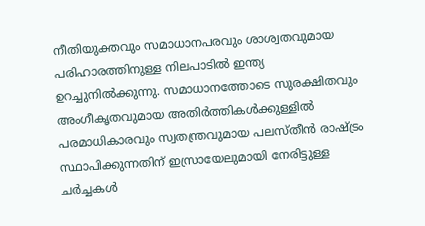നീതിയുക്തവും സമാധാനപരവും ശാശ്വതവുമായ പരിഹാരത്തിനുള്ള നിലപാടില്‍ ഇന്ത്യ ഉറച്ചുനില്‍ക്കുന്നു. സമാധാനത്തോടെ സുരക്ഷിതവും അംഗീകൃതവുമായ അതിര്‍ത്തികള്‍ക്കുള്ളില്‍ പരമാധികാരവും സ്വതന്ത്രവുമായ പലസ്തീന്‍ രാഷ്ട്രം സ്ഥാപിക്കുന്നതിന് ഇസ്രായേലുമായി നേരിട്ടുള്ള ചര്‍ച്ചകള്‍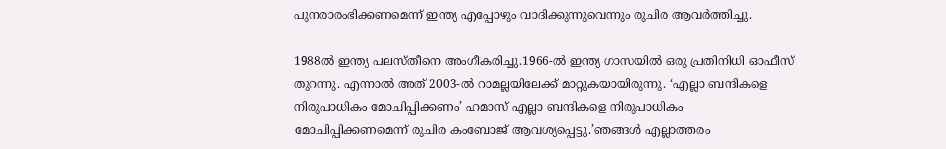പുനരാരംഭിക്കണമെന്ന് ഇന്ത്യ എപ്പോഴും വാദിക്കുന്നുവെന്നും രുചിര ആവര്‍ത്തിച്ചു.

1988ല്‍ ഇന്ത്യ പലസ്തീനെ അംഗീകരിച്ചു.1966-ല്‍ ഇന്ത്യ ഗാസയില്‍ ഒരു പ്രതിനിധി ഓഫീസ് തുറന്നു. എന്നാല്‍ അത് 2003-ല്‍ റാമല്ലയിലേക്ക് മാറ്റുകയായിരുന്നു. ‘എല്ലാ ബന്ദികളെ നിരുപാധികം മോചിപ്പിക്കണം’ ഹമാസ് എല്ലാ ബന്ദികളെ നിരുപാധികം മോചിപ്പിക്കണമെന്ന് രുചിര കംബോജ് ആവശ്യപ്പെട്ടു.’ഞങ്ങള്‍ എല്ലാത്തരം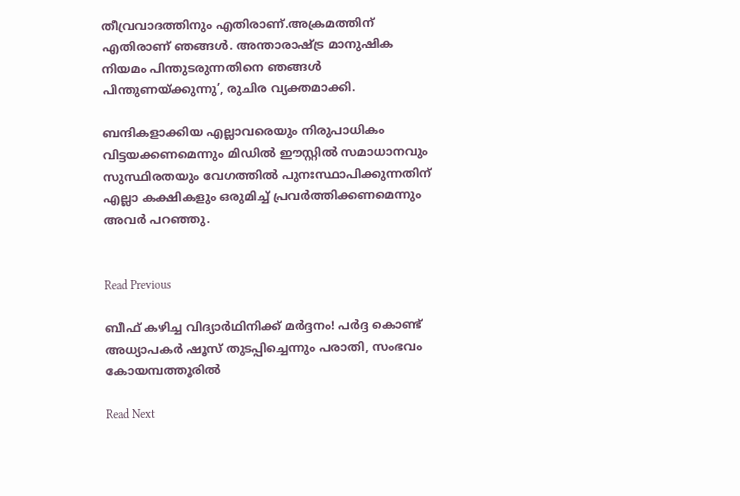തീവ്രവാദത്തിനും എതിരാണ്.അക്രമത്തിന് എതിരാണ് ഞങ്ങള്‍. അന്താരാഷ്ട്ര മാനുഷിക നിയമം പിന്തുടരുന്നതിനെ ഞങ്ങള്‍ പിന്തുണയ്ക്കുന്നു’, രുചിര വ്യക്തമാക്കി.

ബന്ദികളാക്കിയ എല്ലാവരെയും നിരുപാധികം വിട്ടയക്കണമെന്നും മിഡില്‍ ഈസ്റ്റില്‍ സമാധാനവും സുസ്ഥിരതയും വേഗത്തില്‍ പുനഃസ്ഥാപിക്കുന്നതിന് എല്ലാ കക്ഷികളും ഒരുമിച്ച് പ്രവര്‍ത്തിക്കണമെന്നും അവര്‍ പറഞ്ഞു.


Read Previous

ബീഫ് കഴിച്ച വിദ്യാര്‍ഥിനിക്ക് മര്‍ദ്ദനം! പര്‍ദ്ദ കൊണ്ട് അധ്യാപകര്‍ ഷൂസ് തുടപ്പിച്ചെന്നും പരാതി, സംഭവം കോയമ്പത്തൂരില്‍

Read Next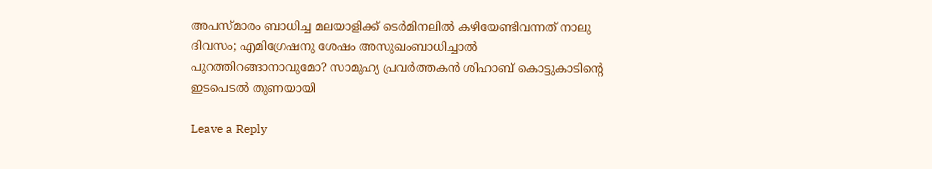അപസ്മാരം ബാധിച്ച മലയാളിക്ക് ടെര്‍മിനലില്‍ കഴിയേണ്ടിവന്നത് നാലു ദിവസം; എമിഗ്രേഷനു ശേഷം അസുഖംബാധിച്ചാല്‍ പുറത്തിറങ്ങാനാവുമോ? സാമുഹ്യ പ്രവര്‍ത്തകന്‍ ശിഹാബ് കൊട്ടുകാടിന്റെ ഇടപെടല്‍ തുണയായി

Leave a Reply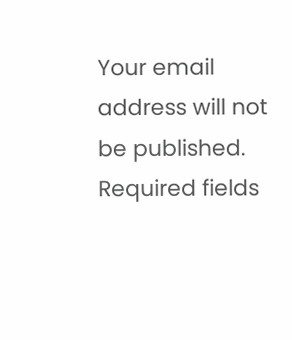Your email address will not be published. Required fields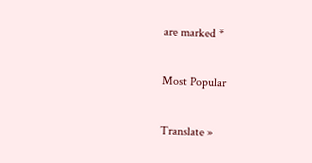are marked *

Most Popular

Translate »